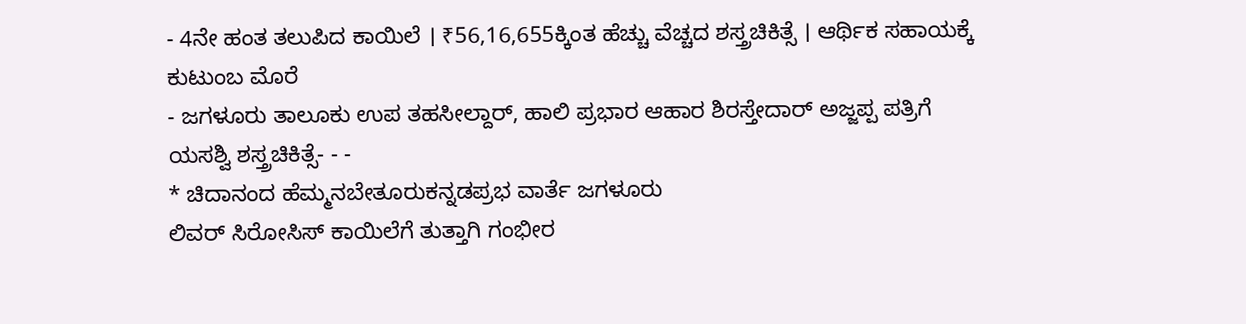- 4ನೇ ಹಂತ ತಲುಪಿದ ಕಾಯಿಲೆ । ₹56,16,655ಕ್ಕಿಂತ ಹೆಚ್ಚು ವೆಚ್ಚದ ಶಸ್ತ್ರಚಿಕಿತ್ಸೆ । ಆರ್ಥಿಕ ಸಹಾಯಕ್ಕೆ ಕುಟುಂಬ ಮೊರೆ
- ಜಗಳೂರು ತಾಲೂಕು ಉಪ ತಹಸೀಲ್ದಾರ್, ಹಾಲಿ ಪ್ರಭಾರ ಆಹಾರ ಶಿರಸ್ತೇದಾರ್ ಅಜ್ಜಪ್ಪ ಪತ್ರಿಗೆ ಯಸಶ್ವಿ ಶಸ್ತ್ರಚಿಕಿತ್ಸೆ- - -
* ಚಿದಾನಂದ ಹೆಮ್ಮನಬೇತೂರುಕನ್ನಡಪ್ರಭ ವಾರ್ತೆ ಜಗಳೂರು
ಲಿವರ್ ಸಿರೋಸಿಸ್ ಕಾಯಿಲೆಗೆ ತುತ್ತಾಗಿ ಗಂಭೀರ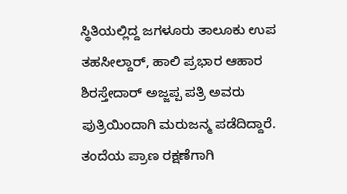ಸ್ಥಿತಿಯಲ್ಲಿದ್ದ ಜಗಳೂರು ತಾಲೂಕು ಉಪ ತಹಸೀಲ್ದಾರ್, ಹಾಲಿ ಪ್ರಭಾರ ಆಹಾರ ಶಿರಸ್ತೇದಾರ್ ಅಜ್ಜಪ್ಪ ಪತ್ರಿ ಅವರು ಪುತ್ರಿಯಿಂದಾಗಿ ಮರುಜನ್ಮ ಪಡೆದಿದ್ದಾರೆ.
ತಂದೆಯ ಪ್ರಾಣ ರಕ್ಷಣೆಗಾಗಿ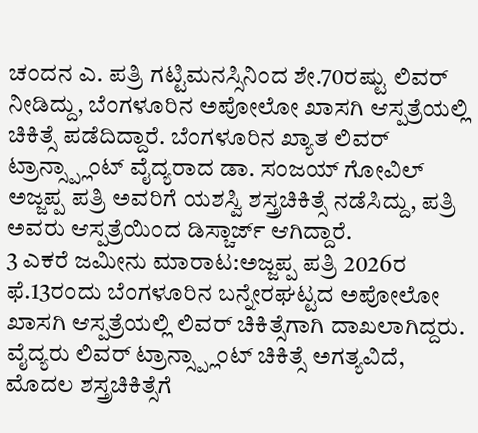ಚಂದನ ಎ. ಪತ್ರಿ ಗಟ್ಟಿಮನಸ್ಸಿನಿಂದ ಶೇ.70ರಷ್ಟು ಲಿವರ್ ನೀಡಿದ್ದು, ಬೆಂಗಳೂರಿನ ಅಪೋಲೋ ಖಾಸಗಿ ಆಸ್ಪತ್ರೆಯಲ್ಲಿ ಚಿಕಿತ್ಸೆ ಪಡೆದಿದ್ದಾರೆ. ಬೆಂಗಳೂರಿನ ಖ್ಯಾತ ಲಿವರ್ ಟ್ರಾನ್ಸ್ಪ್ಲಾಂಟ್ ವೈದ್ಯರಾದ ಡಾ. ಸಂಜಯ್ ಗೋವಿಲ್ ಅಜ್ಜಪ್ಪ ಪತ್ರಿ ಅವರಿಗೆ ಯಶಸ್ವಿ ಶಸ್ತ್ರಚಿಕಿತ್ಸೆ ನಡೆಸಿದ್ದು, ಪತ್ರಿ ಅವರು ಆಸ್ಪತ್ರೆಯಿಂದ ಡಿಸ್ಚಾರ್ಜ್ ಆಗಿದ್ದಾರೆ.
3 ಎಕರೆ ಜಮೀನು ಮಾರಾಟ:ಅಜ್ಜಪ್ಪ ಪತ್ರಿ 2026ರ ಫೆ.13ರಂದು ಬೆಂಗಳೂರಿನ ಬನ್ನೇರಘಟ್ಟದ ಅಪೋಲೋ ಖಾಸಗಿ ಆಸ್ಪತ್ರೆಯಲ್ಲಿ ಲಿವರ್ ಚಿಕಿತ್ಸೆಗಾಗಿ ದಾಖಲಾಗಿದ್ದರು. ವೈದ್ಯರು ಲಿವರ್ ಟ್ರಾನ್ಸ್ಪ್ಲಾಂಟ್ ಚಿಕಿತ್ಸೆ ಅಗತ್ಯವಿದೆ, ಮೊದಲ ಶಸ್ತ್ರಚಿಕಿತ್ಸೆಗೆ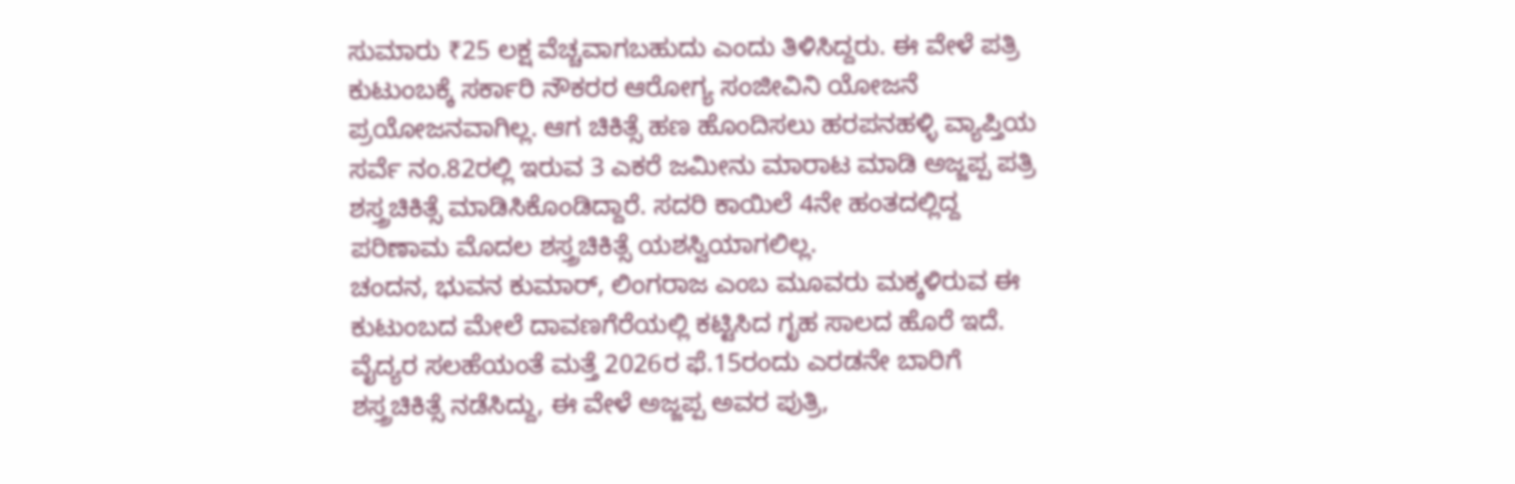ಸುಮಾರು ₹25 ಲಕ್ಷ ವೆಚ್ಚವಾಗಬಹುದು ಎಂದು ತಿಳಿಸಿದ್ದರು. ಈ ವೇಳೆ ಪತ್ರಿ ಕುಟುಂಬಕ್ಕೆ ಸರ್ಕಾರಿ ನೌಕರರ ಆರೋಗ್ಯ ಸಂಜೀವಿನಿ ಯೋಜನೆ ಪ್ರಯೋಜನವಾಗಿಲ್ಲ. ಆಗ ಚಿಕಿತ್ಸೆ ಹಣ ಹೊಂದಿಸಲು ಹರಪನಹಳ್ಳಿ ವ್ಯಾಪ್ತಿಯ ಸರ್ವೆ ನಂ.82ರಲ್ಲಿ ಇರುವ 3 ಎಕರೆ ಜಮೀನು ಮಾರಾಟ ಮಾಡಿ ಅಜ್ಜಪ್ಪ ಪತ್ರಿ ಶಸ್ತ್ರಚಿಕಿತ್ಸೆ ಮಾಡಿಸಿಕೊಂಡಿದ್ದಾರೆ. ಸದರಿ ಕಾಯಿಲೆ 4ನೇ ಹಂತದಲ್ಲಿದ್ದ ಪರಿಣಾಮ ಮೊದಲ ಶಸ್ತ್ರಚಿಕಿತ್ಸೆ ಯಶಸ್ವಿಯಾಗಲಿಲ್ಲ.
ಚಂದನ, ಭುವನ ಕುಮಾರ್, ಲಿಂಗರಾಜ ಎಂಬ ಮೂವರು ಮಕ್ಕಳಿರುವ ಈ ಕುಟುಂಬದ ಮೇಲೆ ದಾವಣಗೆರೆಯಲ್ಲಿ ಕಟ್ಟಿಸಿದ ಗೃಹ ಸಾಲದ ಹೊರೆ ಇದೆ. ವೈದ್ಯರ ಸಲಹೆಯಂತೆ ಮತ್ತೆ 2026ರ ಫೆ.15ರಂದು ಎರಡನೇ ಬಾರಿಗೆ ಶಸ್ತ್ರಚಿಕಿತ್ಸೆ ನಡೆಸಿದ್ದು, ಈ ವೇಳೆ ಅಜ್ಜಪ್ಪ ಅವರ ಪುತ್ರಿ,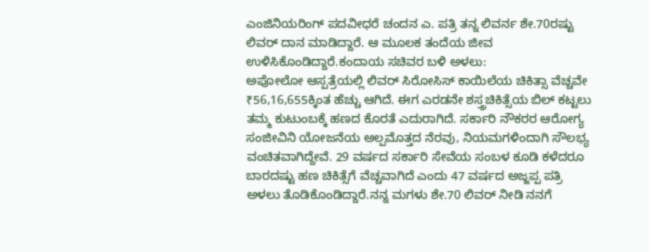ಎಂಜಿನಿಯರಿಂಗ್ ಪದವೀಧರೆ ಚಂದನ ಎ. ಪತ್ರಿ ತನ್ನ ಲಿವರ್ನ ಶೇ.70ರಷ್ಟು ಲಿವರ್ ದಾನ ಮಾಡಿದ್ದಾರೆ. ಆ ಮೂಲಕ ತಂದೆಯ ಜೀವ ಉಳಿಸಿಕೊಂಡಿದ್ದಾರೆ.ಕಂದಾಯ ಸಚಿವರ ಬಳಿ ಅಳಲು:
ಅಪೋಲೋ ಆಸ್ಪತ್ರೆಯಲ್ಲಿ ಲಿವರ್ ಸಿರೋಸಿಸ್ ಕಾಯಿಲೆಯ ಚಿಕಿತ್ಸಾ ವೆಚ್ಚವೇ ₹56,16,655ಕ್ಕಿಂತ ಹೆಚ್ಚು ಆಗಿದೆ. ಈಗ ಎರಡನೇ ಶಸ್ತ್ರಚಿಕಿತ್ಸೆಯ ಬಿಲ್ ಕಟ್ಟಲು ತಮ್ಮ ಕುಟುಂಬಕ್ಕೆ ಹಣದ ಕೊರತೆ ಎದುರಾಗಿದೆ. ಸರ್ಕಾರಿ ನೌಕರರ ಆರೋಗ್ಯ ಸಂಜೀವಿನಿ ಯೋಜನೆಯ ಅಲ್ಪಮೊತ್ತದ ನೆರವು, ನಿಯಮಗಳಿಂದಾಗಿ ಸೌಲಭ್ಯ ವಂಚಿತವಾಗಿದ್ದೇವೆ. 29 ವರ್ಷದ ಸರ್ಕಾರಿ ಸೇವೆಯ ಸಂಬಳ ಕೂಡಿ ಕಳೆದರೂ ಬಾರದಷ್ಟು ಹಣ ಚಿಕಿತ್ಸೆಗೆ ವೆಚ್ಚವಾಗಿದೆ ಎಂದು 47 ವರ್ಷದ ಅಜ್ಜಪ್ಪ ಪತ್ರಿ ಅಳಲು ತೊಡಿಕೊಂಡಿದ್ದಾರೆ.ನನ್ನ ಮಗಳು ಶೇ.70 ಲಿವರ್ ನೀಡಿ ನನಗೆ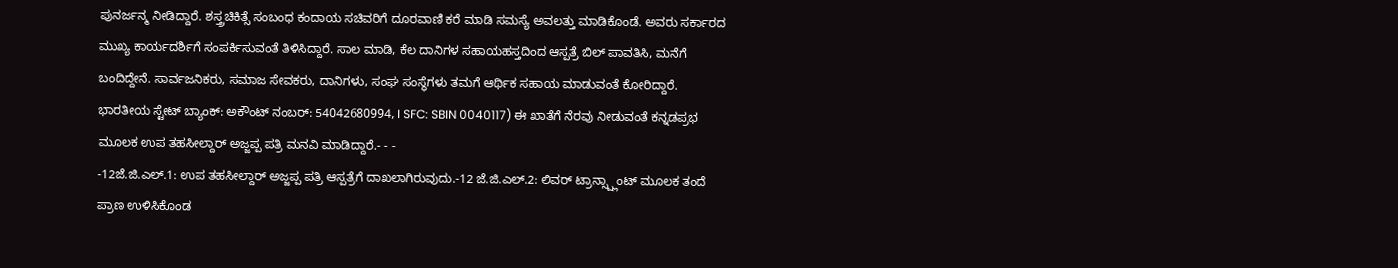ಪುನರ್ಜನ್ಮ ನೀಡಿದ್ದಾರೆ. ಶಸ್ತ್ರಚಿಕಿತ್ಸೆ ಸಂಬಂಧ ಕಂದಾಯ ಸಚಿವರಿಗೆ ದೂರವಾಣಿ ಕರೆ ಮಾಡಿ ಸಮಸ್ಯೆ ಅವಲತ್ತು ಮಾಡಿಕೊಂಡೆ. ಅವರು ಸರ್ಕಾರದ ಮುಖ್ಯ ಕಾರ್ಯದರ್ಶಿಗೆ ಸಂಪರ್ಕಿಸುವಂತೆ ತಿಳಿಸಿದ್ದಾರೆ. ಸಾಲ ಮಾಡಿ, ಕೆಲ ದಾನಿಗಳ ಸಹಾಯಹಸ್ತದಿಂದ ಆಸ್ಪತ್ರೆ ಬಿಲ್ ಪಾವತಿಸಿ, ಮನೆಗೆ ಬಂದಿದ್ದೇನೆ. ಸಾರ್ವಜನಿಕರು, ಸಮಾಜ ಸೇವಕರು, ದಾನಿಗಳು, ಸಂಘ ಸಂಸ್ಥೆಗಳು ತಮಗೆ ಆರ್ಥಿಕ ಸಹಾಯ ಮಾಡುವಂತೆ ಕೋರಿದ್ದಾರೆ.
ಭಾರತೀಯ ಸ್ಟೇಟ್ ಬ್ಯಾಂಕ್: ಅಕೌಂಟ್ ನಂಬರ್: 54042680994, I SFC: SBIN 0040117) ಈ ಖಾತೆಗೆ ನೆರವು ನೀಡುವಂತೆ ಕನ್ನಡಪ್ರಭ ಮೂಲಕ ಉಪ ತಹಸೀಲ್ದಾರ್ ಅಜ್ಜಪ್ಪ ಪತ್ರಿ ಮನವಿ ಮಾಡಿದ್ದಾರೆ.- - -
-12ಜೆ.ಜಿ.ಎಲ್.1: ಉಪ ತಹಸೀಲ್ದಾರ್ ಅಜ್ಜಪ್ಪ ಪತ್ರಿ ಆಸ್ಪತ್ರೆಗೆ ದಾಖಲಾಗಿರುವುದು.-12 ಜೆ.ಜಿ.ಎಲ್.2: ಲಿವರ್ ಟ್ರಾನ್ಸ್ಪ್ಲಾಂಟ್ ಮೂಲಕ ತಂದೆ ಪ್ರಾಣ ಉಳಿಸಿಕೊಂಡ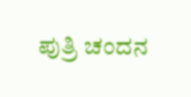ಪುತ್ರಿ ಚಂದನ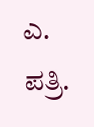ಎ. ಪತ್ರಿ.